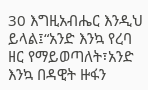30 እግዚአብሔር እንዲህ ይላል፤“አንድ እንኳ የረባ ዘር የማይወጣለት፣አንድ እንኳ በዳዊት ዙፋን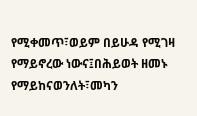የሚቀመጥ፣ወይም በይሁዳ የሚገዛ የማይኖረው ነውና፤በሕይወት ዘመኑ የማይከናወንለት፣መካን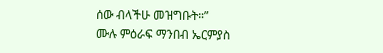ሰው ብላችሁ መዝግቡት።”
ሙሉ ምዕራፍ ማንበብ ኤርምያስ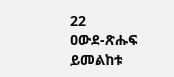22
ዐውደ-ጽሑፍ ይመልከቱ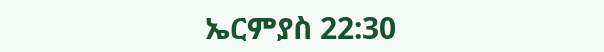ኤርምያስ 22:30